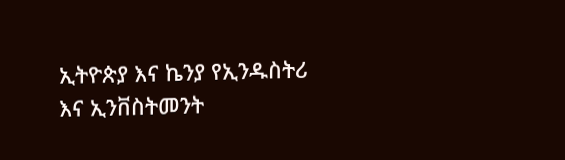ኢትዮጵያ እና ኬንያ የኢንዱስትሪ እና ኢንቨስትመንት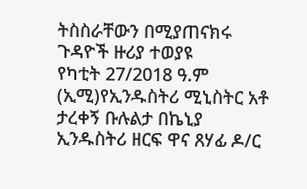ትስስራቸውን በሚያጠናክሩ ጉዳዮች ዙሪያ ተወያዩ
የካቲት 27/2018 ዓ.ም (ኢሚ)የኢንዱስትሪ ሚኒስትር አቶ ታረቀኝ ቡሉልታ በኬኒያ ኢንዱስትሪ ዘርፍ ዋና ጸሃፊ ዶ/ር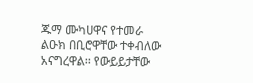ጁማ ሙካሀዋና የተመራ ልዑክ በቢሮዋቸው ተቀብለው አናግረዋል፡፡ የውይይታቸው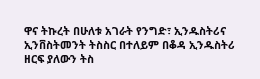ዋና ትኩረት በሁለቱ አገራት የንግድ፣ ኢንዱስትሪና ኢንቨስትመንት ትስስር በተለይም በቆዳ ኢንዱስትሪ ዘርፍ ያለውን ትስ